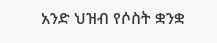አንድ ህዝብ የሶስት ቋንቋ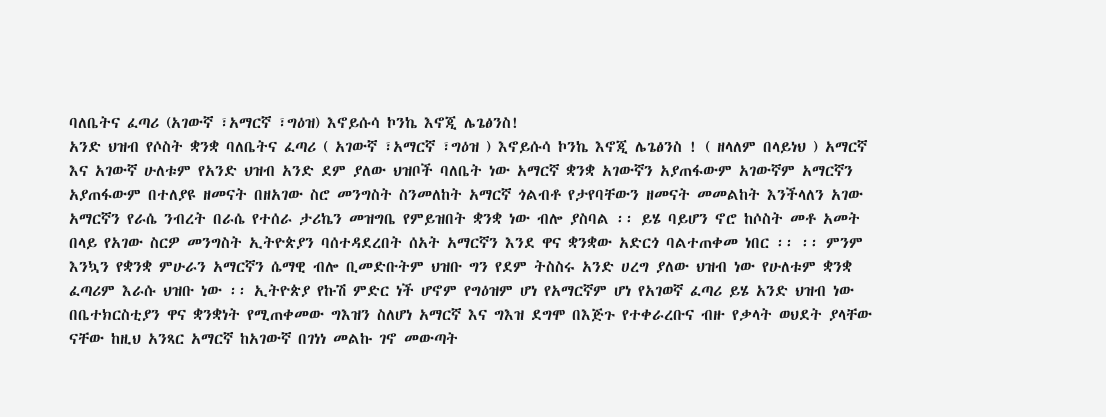ባለቤትና ፈጣሪ (አገውኛ ፣አማርኛ ፣ግዕዝ) እኖይሱሳ ኮንኬ እኖጂ ሌጌፅንስ!
አንድ ህዝብ የሶስት ቋንቋ ባለቤትና ፈጣሪ ( አገውኛ ፣አማርኛ ፣ግዕዝ ) እኖይሱሳ ኮንኬ እኖጂ ሌጌፅንስ ! ( ዘላለም በላይነህ ) አማርኛ እና አገውኛ ሁለቱም የአንድ ህዝብ አንድ ደም ያለው ህዝቦች ባለቤት ነው አማርኛ ቋንቋ አገውኛን አያጠፋውም አገውኛም አማርኛን አያጠፋውም በተለያዩ ዘመናት በዘአገው ስሮ መንግስት ስንመለከት አማርኛ ጎልብቶ የታየባቸውን ዘመናት መመልከት እንችላለን አገው አማርኛን የራሴ ንብረት በራሴ የተሰራ ታሪኬን መዝግቤ የምይዝበት ቋንቋ ነው ብሎ ያስባል ፡፡ ይሄ ባይሆን ኖሮ ከሶስት መቶ አመት በላይ የአገው ስርዎ መንግስት ኢትዮጵያን ባሰተዳደረበት ሰአት አማርኛን እንደ ዋና ቋንቋው አድርጎ ባልተጠቀመ ነበር ፡፡ ፡፡ ምንም እንኳን የቋንቋ ምሁራን አማርኛን ሴማዊ ብሎ ቢመድቡትም ህዝቡ ግን የደም ትስስሩ አንድ ሀረግ ያለው ህዝብ ነው የሁለቱም ቋንቋ ፈጣሪም እራሱ ህዝቡ ነው ፡፡ ኢትዮጵያ የኩሽ ምድር ነች ሆኖም የግዕዝም ሆነ የአማርኛም ሆነ የአገወኛ ፈጣሪ ይሄ አንድ ህዝብ ነው በቤተክርስቲያን ዋና ቋንቋነት የሚጠቀመው ግእዝን ስለሆነ አማርኛ እና ግእዝ ደግሞ በእጅጉ የተቀራረቡና ብዙ የቃላት ወህደት ያላቸው ናቸው ከዚህ አንጻር አማርኛ ከአገውኛ በገነነ መልኩ ገኖ መውጣት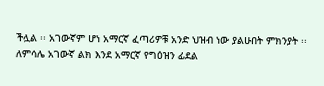ችሏል ፡፡ አገውኛም ሆነ አማርኛ ፈጣሪዎቹ አንድ ህዝብ ነው ያልሁበት ምክንያት ፡፡ ለምሳሌ አገውኛ ልክ እንደ አማርኛ የግዕዝን ፊደል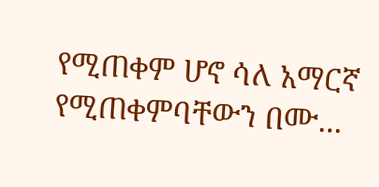የሚጠቀም ሆኖ ሳለ አማርኛ የሚጠቀምባቸውን በሙ...